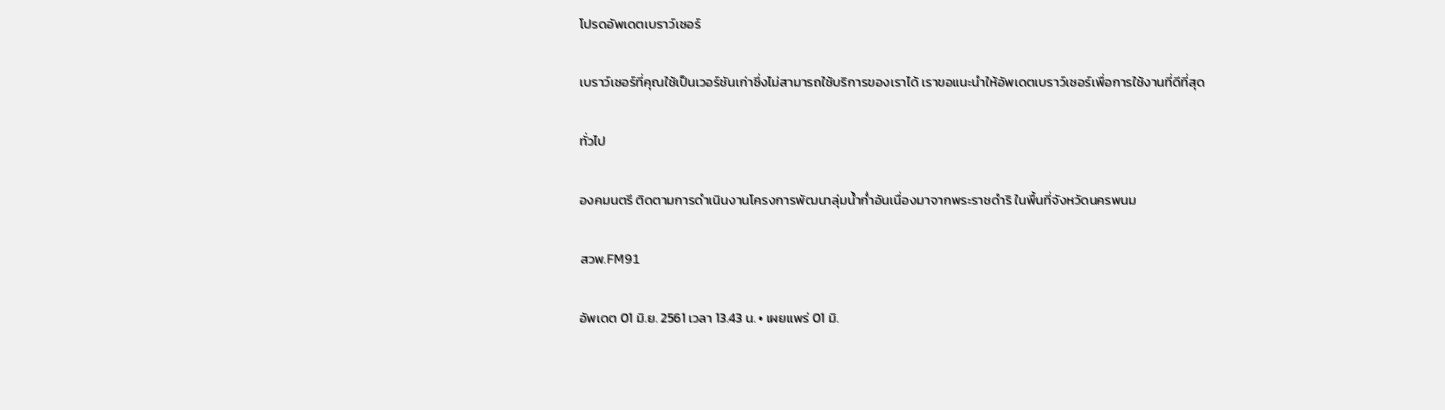โปรดอัพเดตเบราว์เซอร์

เบราว์เซอร์ที่คุณใช้เป็นเวอร์ชันเก่าซึ่งไม่สามารถใช้บริการของเราได้ เราขอแนะนำให้อัพเดตเบราว์เซอร์เพื่อการใช้งานที่ดีที่สุด

ทั่วไป

องคมนตรี ติดตามการดำเนินงานโครงการพัฒนาลุ่มน้ำก่ำอันเนื่องมาจากพระราชดำริ ในพื้นที่จังหวัดนครพนม

สวพ.FM91

อัพเดต 01 มิ.ย. 2561 เวลา 13.43 น. • เผยแพร่ 01 มิ.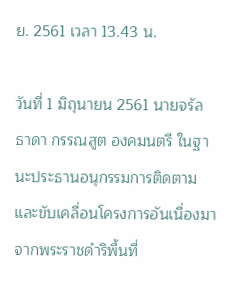ย. 2561 เวลา 13.43 น.

วันที่ 1 มิถุนายน 2561 นายจรัลธาดา กรรณสูต องคมนตรี ในฐานะประธานอนุกรรมการติดตามและขับเคลื่อนโครงการอันเนื่องมาจากพระราชดำริพื้นที่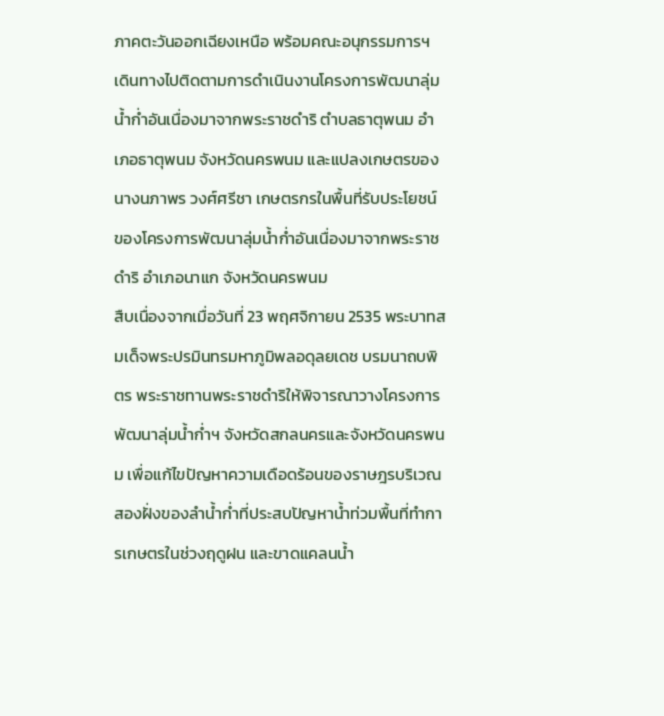ภาคตะวันออกเฉียงเหนือ พร้อมคณะอนุกรรมการฯ เดินทางไปติดตามการดำเนินงานโครงการพัฒนาลุ่มน้ำก่ำอันเนื่องมาจากพระราชดำริ ตำบลธาตุพนม อำเภอธาตุพนม จังหวัดนครพนม และแปลงเกษตรของนางนภาพร วงศ์ศรีชา เกษตรกรในพื้นที่รับประโยชน์ของโครงการพัฒนาลุ่มน้ำก่ำอันเนื่องมาจากพระราชดำริ อำเภอนาแก จังหวัดนครพนม
สืบเนื่องจากเมื่อวันที่ 23 พฤศจิกายน 2535 พระบาทสมเด็จพระปรมินทรมหาภูมิพลอดุลยเดช บรมนาถบพิตร พระราชทานพระราชดำริให้พิจารณาวางโครงการพัฒนาลุ่มน้ำก่ำฯ จังหวัดสกลนครและจังหวัดนครพนม เพื่อแก้ไขปัญหาความเดือดร้อนของราษฎรบริเวณสองฝั่งของลำน้ำก่ำที่ประสบปัญหาน้ำท่วมพื้นที่ทำการเกษตรในช่วงฤดูฝน และขาดแคลนน้ำ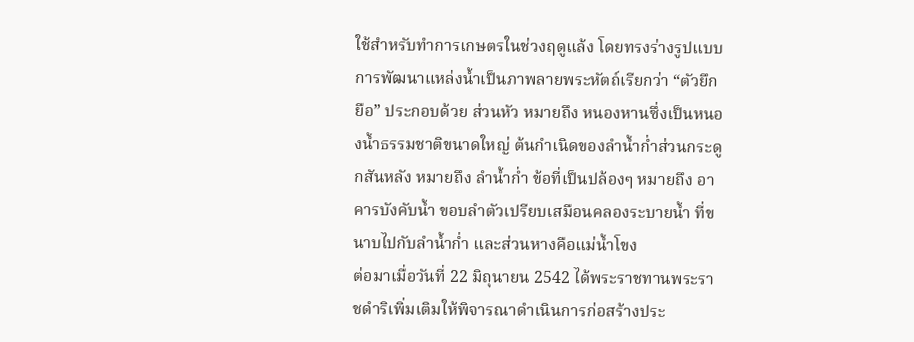ใช้สำหรับทำการเกษตรในช่วงฤดูแล้ง โดยทรงร่างรูปแบบการพัฒนาแหล่งน้ำเป็นภาพลายพระหัตถ์เรียกว่า “ตัวยึกยือ” ประกอบด้วย ส่วนหัว หมายถึง หนองหานซึ่งเป็นหนองน้ำธรรมชาติขนาดใหญ่ ต้นกำเนิดของลำน้ำก่ำส่วนกระดูกสันหลัง หมายถึง ลำน้ำก่ำ ข้อที่เป็นปล้องๆ หมายถึง อาคารบังคับน้ำ ขอบลำตัวเปรียบเสมือนคลองระบายน้ำ ที่ขนาบไปกับลำน้ำก่ำ และส่วนหางคือแม่น้ำโขง
ต่อมาเมื่อวันที่ 22 มิถุนายน 2542 ได้พระราชทานพระราชดำริเพิ่มเติมให้พิจารณาดำเนินการก่อสร้างประ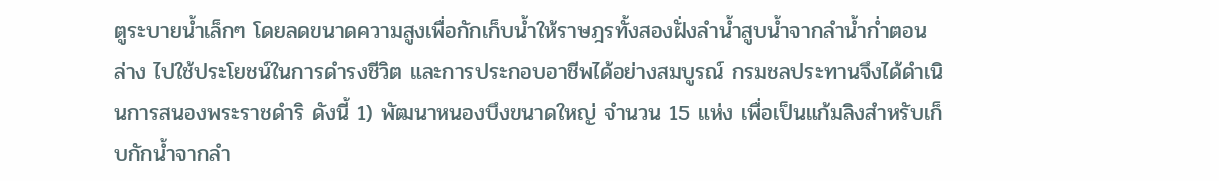ตูระบายน้ำเล็กๆ โดยลดขนาดความสูงเพื่อกักเก็บน้ำให้ราษฎรทั้งสองฝั่งลำน้ำสูบน้ำจากลำน้ำก่ำตอนล่าง ไปใช้ประโยชน์ในการดำรงชีวิต และการประกอบอาชีพได้อย่างสมบูรณ์ กรมชลประทานจึงได้ดำเนินการสนองพระราชดำริ ดังนี้ 1) พัฒนาหนองบึงขนาดใหญ่ จำนวน 15 แห่ง เพื่อเป็นแก้มลิงสำหรับเก็บกักน้ำจากลำ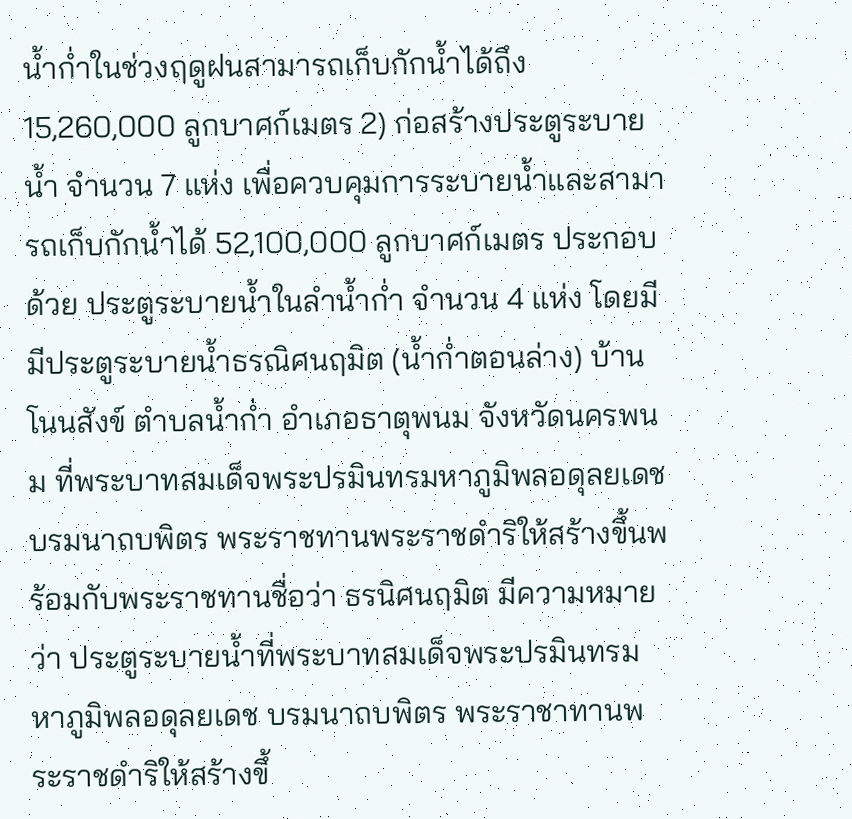น้ำก่ำในช่วงฤดูฝนสามารถเก็บกักน้ำได้ถึง 15,260,000 ลูกบาศก์เมตร 2) ก่อสร้างประตูระบายน้ำ จำนวน 7 แห่ง เพื่อควบคุมการระบายน้ำและสามารถเก็บกักน้ำได้ 52,100,000 ลูกบาศก์เมตร ประกอบด้วย ประตูระบายน้ำในลำน้ำก่ำ จำนวน 4 แห่ง โดยมีมีประตูระบายน้ำธรณิศนฤมิต (น้ำก่ำตอนล่าง) บ้านโนนสังข์ ตำบลน้ำก่ำ อำเภอธาตุพนม จังหวัดนครพนม ที่พระบาทสมเด็จพระปรมินทรมหาภูมิพลอดุลยเดช บรมนาถบพิตร พระราชทานพระราชดำริให้สร้างขึ้นพร้อมกับพระราชทานชื่อว่า ธรนิศนฤมิต มีความหมายว่า ประตูระบายน้ำที่พระบาทสมเด็จพระปรมินทรมหาภูมิพลอดุลยเดช บรมนาถบพิตร พระราชาทานพระราชดำริให้สร้างขึ้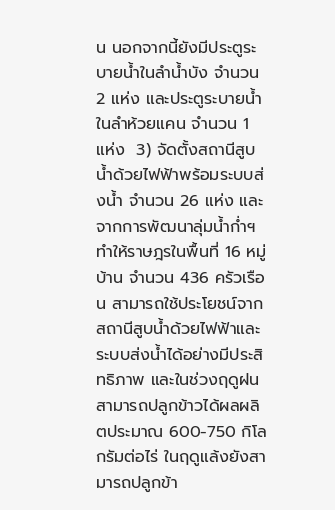น นอกจากนี้ยังมีประตูระบายน้ำในลำน้ำบัง จำนวน 2 แห่ง และประตูระบายน้ำในลำห้วยแคน จำนวน 1 แห่ง  3) จัดตั้งสถานีสูบน้ำด้วยไฟฟ้าพร้อมระบบส่งน้ำ จำนวน 26 แห่ง และจากการพัฒนาลุ่มน้ำก่ำฯ ทำให้ราษฎรในพื้นที่ 16 หมู่บ้าน จำนวน 436 ครัวเรือน สามารถใช้ประโยชน์จากสถานีสูบน้ำด้วยไฟฟ้าและระบบส่งน้ำได้อย่างมีประสิทธิภาพ และในช่วงฤดูฝนสามารถปลูกข้าวได้ผลผลิตประมาณ 600-750 กิโลกรัมต่อไร่ ในฤดูแล้งยังสามารถปลูกข้า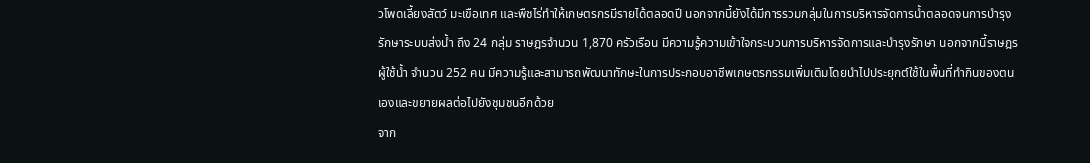วโพดเลี้ยงสัตว์ มะเขือเทศ และพืชไร่ทำให้เกษตรกรมีรายได้ตลอดปี นอกจากนี้ยังได้มีการรวมกลุ่มในการบริหารจัดการน้ำตลอดจนการบำรุงรักษาระบบส่งน้ำ ถึง 24 กลุ่ม ราษฎรจำนวน 1,870 ครัวเรือน มีความรู้ความเข้าใจกระบวนการบริหารจัดการและบำรุงรักษา นอกจากนี้ราษฎรผู้ใช้น้ำ จำนวน 252 คน มีความรู้และสามารถพัฒนาทักษะในการประกอบอาชีพเกษตรกรรมเพิ่มเติมโดยนำไปประยุกต์ใช้ในพื้นที่ทำกินของตนเองและขยายผลต่อไปยังชุมชนอีกด้วย
จาก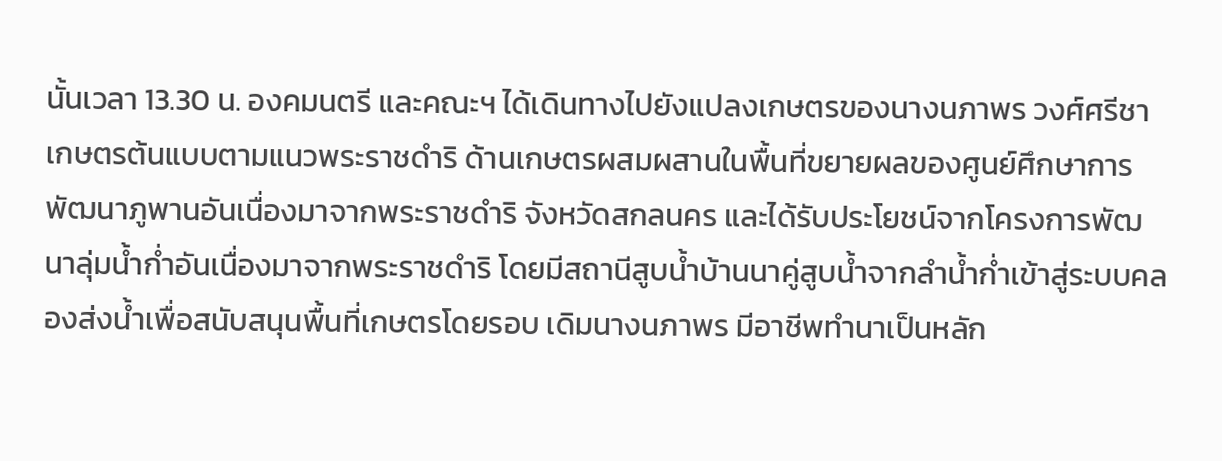นั้นเวลา 13.30 น. องคมนตรี และคณะฯ ได้เดินทางไปยังแปลงเกษตรของนางนภาพร วงศ์ศรีชา เกษตรต้นแบบตามแนวพระราชดำริ ด้านเกษตรผสมผสานในพื้นที่ขยายผลของศูนย์ศึกษาการพัฒนาภูพานอันเนื่องมาจากพระราชดำริ จังหวัดสกลนคร และได้รับประโยชน์จากโครงการพัฒนาลุ่มน้ำก่ำอันเนื่องมาจากพระราชดำริ โดยมีสถานีสูบน้ำบ้านนาคู่สูบน้ำจากลำน้ำก่ำเข้าสู่ระบบคลองส่งน้ำเพื่อสนับสนุนพื้นที่เกษตรโดยรอบ เดิมนางนภาพร มีอาชีพทำนาเป็นหลัก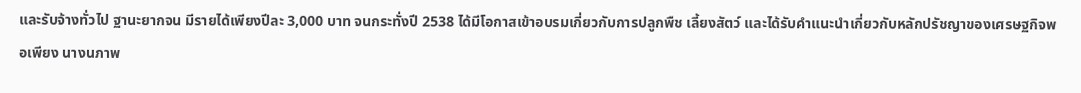และรับจ้างทั่วไป ฐานะยากจน มีรายได้เพียงปีละ 3,000 บาท จนกระทั่งปี 2538 ได้มีโอกาสเข้าอบรมเกี่ยวกับการปลูกพืช เลี้ยงสัตว์ และได้รับคำแนะนำเกี่ยวกับหลักปรัชญาของเศรษฐกิจพอเพียง นางนภาพ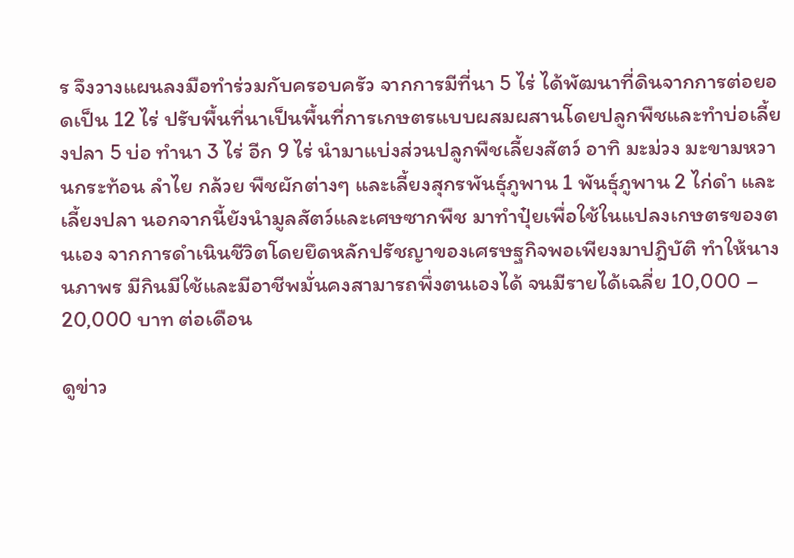ร จึงวางแผนลงมือทำร่วมกับครอบครัว จากการมีที่นา 5 ไร่ ได้พัฒนาที่ดินจากการต่อยอดเป็น 12 ไร่ ปรับพื้นที่นาเป็นพื้นที่การเกษตรแบบผสมผสานโดยปลูกพืชและทำบ่อเลี้ยงปลา 5 บ่อ ทำนา 3 ไร่ อีก 9 ไร่ นำมาแบ่งส่วนปลูกพืชเลี้ยงสัตว์ อาทิ มะม่วง มะขามหวานกระท้อน ลำไย กล้วย พืชผักต่างๆ และเลี้ยงสุกรพันธุ์ภูพาน 1 พันธุ์ภูพาน 2 ไก่ดำ และเลี้ยงปลา นอกจากนี้ยังนำมูลสัตว์และเศษซากพืช มาทำปุ๋ยเพื่อใช้ในแปลงเกษตรของตนเอง จากการดำเนินชีวิตโดยยึดหลักปรัชญาของเศรษฐกิจพอเพียงมาปฎิบัติ ทำให้นางนภาพร มีกินมีใช้และมีอาชีพมั่นคงสามารถพึ่งตนเองได้ จนมีรายได้เฉลี่ย 10,000 – 20,000 บาท ต่อเดือน

ดูข่าว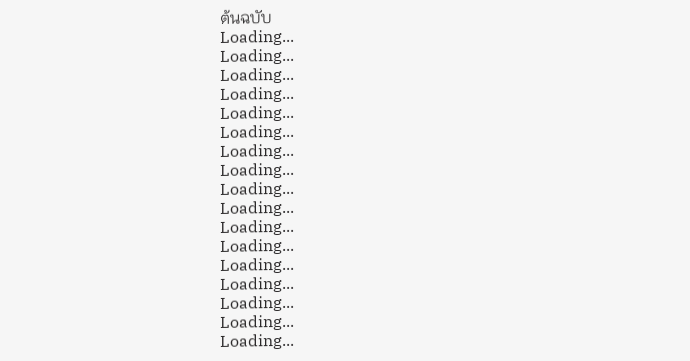ต้นฉบับ
Loading...
Loading...
Loading...
Loading...
Loading...
Loading...
Loading...
Loading...
Loading...
Loading...
Loading...
Loading...
Loading...
Loading...
Loading...
Loading...
Loading...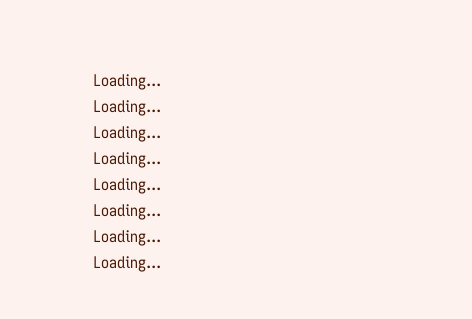Loading...
Loading...
Loading...
Loading...
Loading...
Loading...
Loading...
Loading...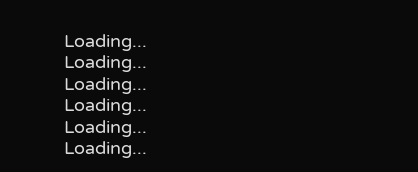Loading...
Loading...
Loading...
Loading...
Loading...
Loading...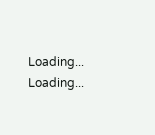Loading...
Loading...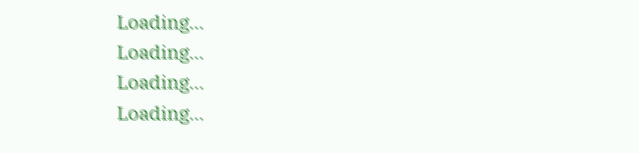Loading...
Loading...
Loading...
Loading...